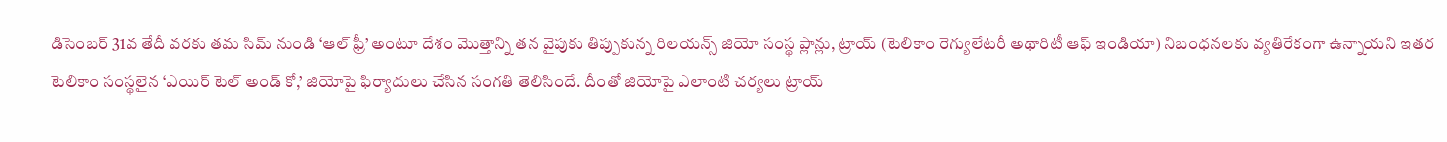డిసెంబర్ 31వ తేదీ వరకు తమ సిమ్ నుండి ‘ఆల్ ఫ్రీ’ అంటూ దేశం మొత్తాన్ని తన వైపుకు తిప్పుకున్న రిలయన్స్ జియో సంస్థ ప్లాన్లు, ట్రాయ్ (టెలికాం రెగ్యులేటరీ అథారిటీ ఆఫ్ ఇండియా) నిబంధనలకు వ్యతిరేకంగా ఉన్నాయని ఇతర టెలికాం సంస్థలైన ‘ఎయిర్ టెల్ అండ్ కో,’ జియోపై ఫిర్యాదులు చేసిన సంగతి తెలిసిందే. దీంతో జియోపై ఎలాంటి చర్యలు ట్రాయ్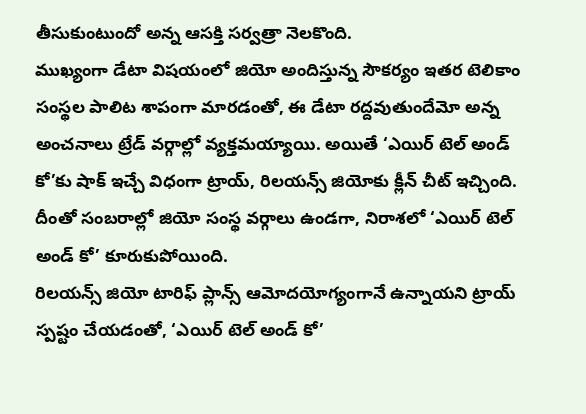తీసుకుంటుందో అన్న ఆసక్తి సర్వత్రా నెలకొంది.
ముఖ్యంగా డేటా విషయంలో జియో అందిస్తున్న సౌకర్యం ఇతర టెలికాం సంస్థల పాలిట శాపంగా మారడంతో, ఈ డేటా రద్దవుతుందేమో అన్న అంచనాలు ట్రేడ్ వర్గాల్లో వ్యక్తమయ్యాయి. అయితే ‘ఎయిర్ టెల్ అండ్ కో’కు షాక్ ఇచ్చే విధంగా ట్రాయ్, రిలయన్స్ జియోకు క్లీన్ చీట్ ఇచ్చింది. దీంతో సంబరాల్లో జియో సంస్థ వర్గాలు ఉండగా, నిరాశలో ‘ఎయిర్ టెల్ అండ్ కో’ కూరుకుపోయింది.
రిలయన్స్ జియో టారిఫ్ ప్లాన్స్ ఆమోదయోగ్యంగానే ఉన్నాయని ట్రాయ్ స్పష్టం చేయడంతో, ‘ఎయిర్ టెల్ అండ్ కో’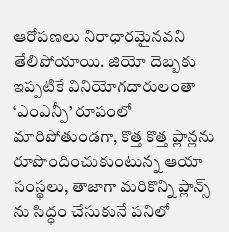ఆరోపణలు నిరాధారమైనవని తేలిపోయాయి. జియో దెబ్బకు ఇప్పటికే వినియోగదారులంతా ‘ఎంఎన్పీ’ రూపంలో మారిపోతుండగా, కొత్త కొత్త ప్లాన్లను రూపొందించుకుంటున్న ఆయా సంస్థలు, తాజాగా మరికొన్ని ప్లాన్స్ ను సిద్ధం చేసుకునే పనిలో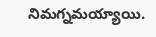నిమగ్నమయ్యాయి.